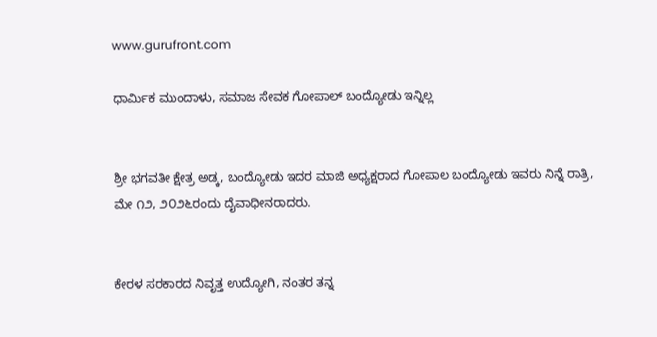www.gurufront.com

ಧಾರ್ಮಿಕ ಮುಂದಾಳು, ಸಮಾಜ ಸೇವಕ ಗೋಪಾಲ್ ಬಂದ್ಯೋಡು ಇನ್ನಿಲ್ಲ


ಶ್ರೀ ಭಗವತೀ ಕ್ಷೇತ್ರ ಅಡ್ಕ, ಬಂದ್ಯೋಡು ಇದರ ಮಾಜಿ ಅಧ್ಯಕ್ಷರಾದ ಗೋಪಾಲ ಬಂದ್ಯೋಡು ಇವರು ನಿನ್ನೆ ರಾತ್ರಿ, ಮೇ ೧೨, ೨೦೨೬ರಂದು ದೈವಾಧೀನರಾದರು.


ಕೇರಳ ಸರಕಾರದ ನಿವೃತ್ತ ಉದ್ಯೋಗಿ, ನಂತರ ತನ್ನ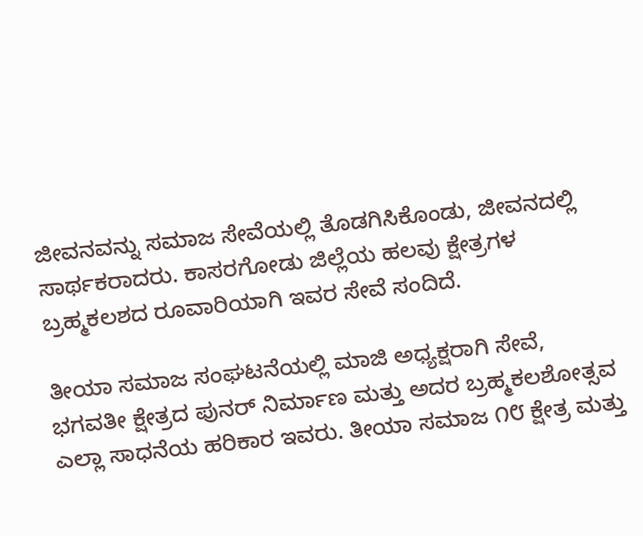ಜೀವನವನ್ನು ಸಮಾಜ ಸೇವೆಯಲ್ಲಿ ತೊಡಗಿಸಿಕೊಂಡು, ಜೀವನದಲ್ಲಿ ಸಾರ್ಥಕರಾದರು. ಕಾಸರಗೋಡು ಜಿಲ್ಲೆಯ ಹಲವು ಕ್ಷೇತ್ರಗಳ ಬ್ರಹ್ಮಕಲಶದ ರೂವಾರಿಯಾಗಿ ಇವರ ಸೇವೆ ಸಂದಿದೆ.

ತೀಯಾ ಸಮಾಜ ಸಂಘಟನೆಯಲ್ಲಿ ಮಾಜಿ ಅಧ್ಯಕ್ಷರಾಗಿ ಸೇವೆ, ಭಗವತೀ ಕ್ಷೇತ್ರದ ಪುನರ್ ನಿರ್ಮಾಣ ಮತ್ತು ಅದರ ಬ್ರಹ್ಮಕಲಶೋತ್ಸವ ಎಲ್ಲಾ ಸಾಧನೆಯ ಹರಿಕಾರ ಇವರು. ತೀಯಾ ಸಮಾಜ ೧೮ ಕ್ಷೇತ್ರ ಮತ್ತು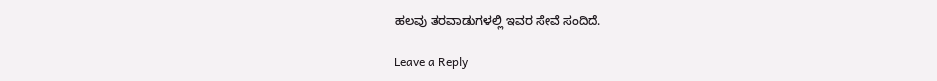ಹಲವು ತರವಾಡುಗಳಲ್ಲಿ ಇವರ ಸೇವೆ ಸಂದಿದೆ.

Leave a Reply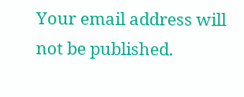Your email address will not be published.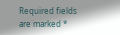Required fields are marked *